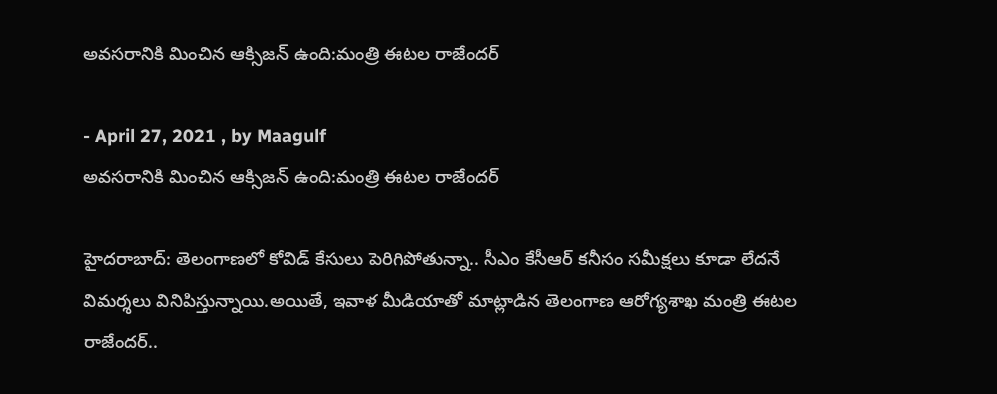అవసరానికి మించిన ఆక్సిజన్ ఉంది:మంత్రి ఈట‌ల రాజేంద‌ర్

- April 27, 2021 , by Maagulf
అవసరానికి మించిన ఆక్సిజన్ ఉంది:మంత్రి ఈట‌ల రాజేంద‌ర్

హైదరాబాద్: తెలంగాణ‌లో కోవిడ్ కేసులు పెరిగిపోతున్నా.. సీఎం కేసీఆర్ క‌నీసం స‌మీక్ష‌లు కూడా లేద‌నే విమ‌ర్శ‌లు వినిపిస్తున్నాయి.అయితే, ఇవాళ మీడియాతో మాట్లాడిన తెలంగాణ ఆరోగ్య‌శాఖ మంత్రి ఈట‌ల రాజేంద‌ర్..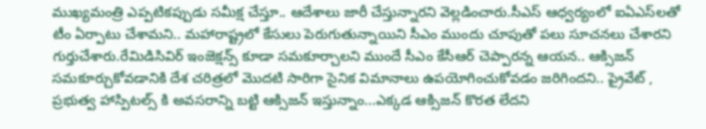ముఖ్యమంత్రి ఎప్పటికప్పుడు సమీక్ష చేస్తూ.. ఆదేశాలు జారీ చేస్తున్నార‌ని వెల్ల‌డించారు.సీఎస్ ఆధ్వర్యంలో ఐఏఎస్‌ల‌తో టీం ఏర్పాటు చేశామ‌ని.. మహారాష్ట్రలో కేసులు పెరుగుతున్నాయిని సీఎం ముందు చూపుతో పలు సూచనలు చేశార‌ని గుర్తుచేశారు.రేమిడిసివిర్ ఇంజెక్షన్స్ కూడా సమకూర్చాలని ముందే సీఎం కేసీఆర్ చెప్పార‌న్న ఆయ‌న‌.. ఆక్సిజన్ సమకూర్చుకోవడానికి దేశ చరిత్రలో మొదటి సారిగా సైనిక విమానాలు ఉపయోగించుకోవడం జ‌రిగింద‌ని.. ప్రైవేట్ , ప్రభుత్వ హాస్పిటల్స్ కి అవసరాన్ని బట్టి ఆక్సిజన్ ఇస్తున్నాం...ఎక్కడ ఆక్సిజన్ కొరత లేద‌ని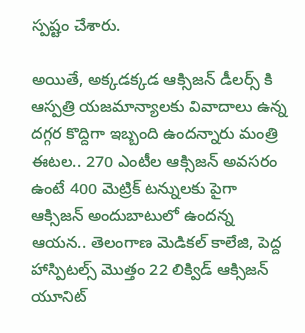స్ప‌ష్టం చేశారు.

అయితే, అక్కడక్కడ ఆక్సిజన్ డీలర్స్ కి ఆస్ప‌త్రి యజమాన్యాలకు వివాదాలు ఉన్న ద‌గ్గ‌ర కొద్దిగా ఇబ్బంది ఉంద‌న్నారు మంత్రి ఈట‌ల‌.. 270 ఎంటీల ఆక్సిజన్ అవసరం ఉంటే 400 మెట్రిక్ ట‌న్నుల‌కు పైగా ఆక్సిజన్ అందుబాటులో ఉంద‌న్న ఆయ‌న‌.. తెలంగాణ మెడికల్ కాలేజి, పెద్ద హాస్పిటల్స్ మొత్తం 22 లిక్విడ్ ఆక్సిజన్ యూనిట్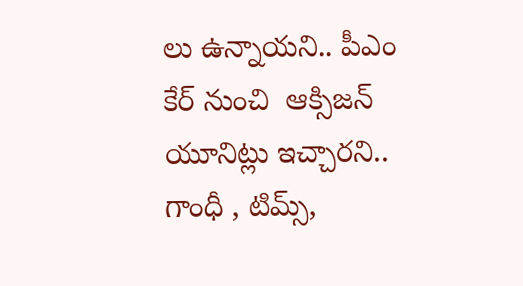లు ఉన్నాయ‌ని.. పీఎం కేర్ నుంచి  ఆక్సిజన్ యూనిట్లు ఇచ్చార‌ని.. గాంధీ , టిమ్స్,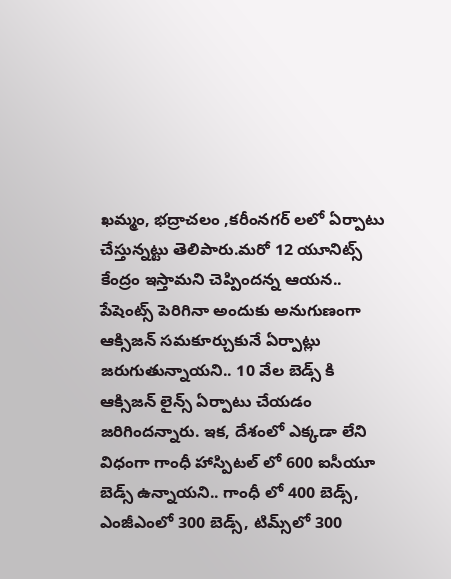ఖమ్మం, భద్రాచలం ,కరీంనగర్ లలో ఏర్పాటు చేస్తున్న‌ట్టు తెలిపారు.మరో 12 యూనిట్స్ కేంద్రం ఇస్తామని చెప్పింద‌న్న ఆయ‌న‌.. పేషెంట్స్ పెరిగినా అందుకు అనుగుణంగా ఆక్సిజన్ సమకూర్చుకునే ఏర్పాట్లు జ‌రుగుతున్నాయ‌ని.. 10 వేల బెడ్స్ కి ఆక్సిజన్ లైన్స్ ఏర్పాటు చేయడం జ‌రిగింద‌న్నారు. ఇక‌, దేశంలో ఎక్క‌డా లేని విధంగా గాంధీ హాస్పిటల్ లో 600 ఐసీయూ బెడ్స్ ఉన్నాయ‌ని.. గాంధీ లో 400 బెడ్స్, ఎంజీఎంలో 300 బెడ్స్, టిమ్స్‌లో 300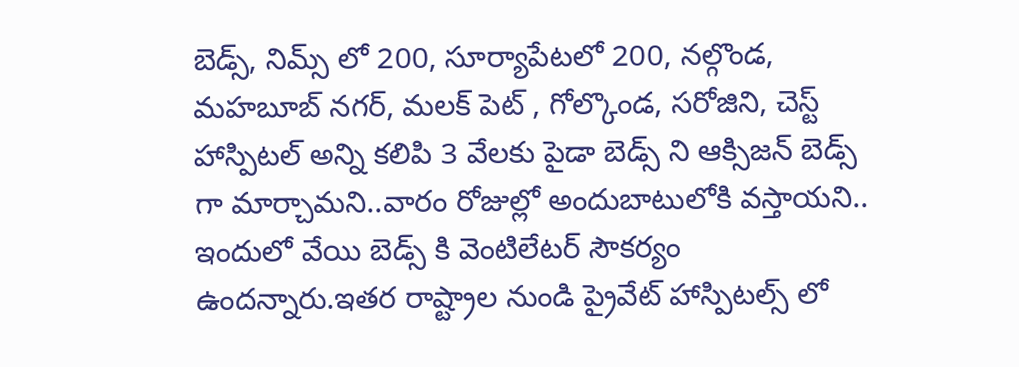బెడ్స్, నిమ్స్ లో 200, సూర్యాపేటలో 200, నల్గొండ, మహబూబ్ నగర్, మలక్ పెట్ , గోల్కొండ, సరోజిని, చెస్ట్ హాస్పిటల్ అన్ని కలిపి 3 వేలకు పైడా బెడ్స్ ని ఆక్సిజన్ బెడ్స్ గా మార్చామ‌ని..వారం రోజుల్లో అందుబాటులోకి వ‌స్తాయ‌ని.. ఇందులో వేయి బెడ్స్ కి వెంటిలేటర్ సౌకర్యం ఉంద‌న్నారు.ఇతర రాష్ట్రాల నుండి ప్రైవేట్ హాస్పిటల్స్ లో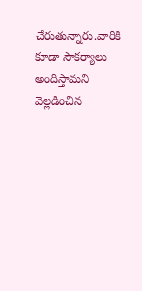చేరుతున్నారు.వారికి కూడా సౌకర్యాలు అందిస్తామ‌ని వెల్ల‌డించిన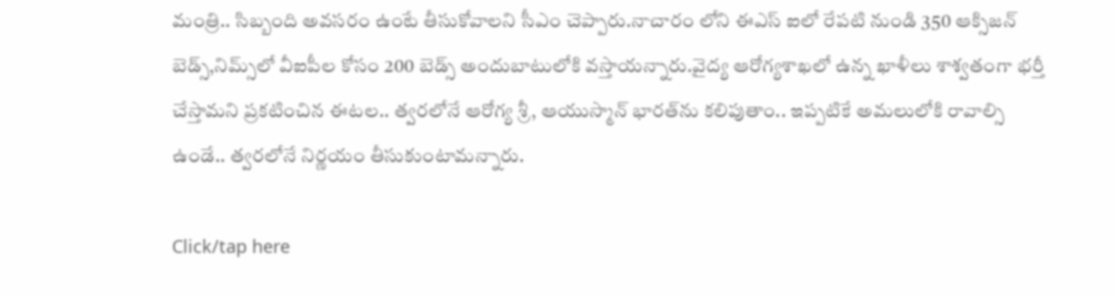మంత్రి.. సిబ్బంది అవసరం ఉంటే తీసుకోవాలని సీఎం చెప్పారు.నాచారం లోని ఈఎస్ ఐలో రేపటి నుండి 350 ఆక్సిజన్ బెడ్స్,నిమ్స్‌లో వీఐపీల కోసం 200 బెడ్స్ అందుబాటులోకి వ‌స్తాయ‌న్నారు.వైద్య ఆరోగ్యశాఖలో ఉన్న ఖాళీలు శాశ్వతంగా భర్తీ చేస్తామ‌ని ప్ర‌క‌టించిన ఈట‌ల‌.. త్వరలోనే ఆరోగ్య శ్రీ, ఆయుస్మాన్ భార‌త్‌ను కలిపుతాం.. ఇప్పటికే అమలులోకి రావాల్సి ఉండే.. త్వరలోనే నిర్ణయం తీసుకుంటామ‌న్నారు.

Click/tap here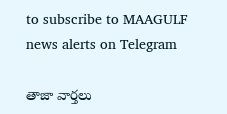to subscribe to MAAGULF news alerts on Telegram

తాజా వార్తలు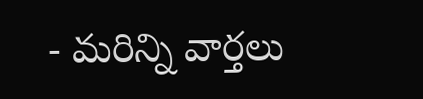- మరిన్ని వార్తలు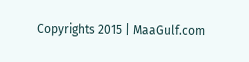Copyrights 2015 | MaaGulf.com